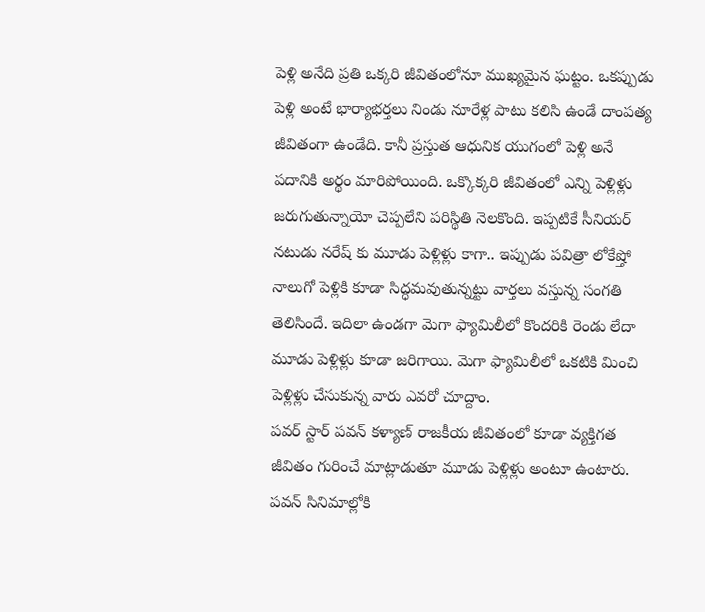పెళ్లి అనేది ప్రతి ఒక్కరి జీవితంలోనూ ముఖ్యమైన ఘట్టం. ఒకప్పుడు పెళ్లి అంటే భార్యాభర్తలు నిండు నూరేళ్ల పాటు కలిసి ఉండే దాంపత్య జీవితంగా ఉండేది. కానీ ప్రస్తుత ఆధునిక యుగంలో పెళ్లి అనే పదానికి అర్థం మారిపోయింది. ఒక్కొక్కరి జీవితంలో ఎన్ని పెళ్లిళ్లు జరుగుతున్నాయో చెప్పలేని పరిస్థితి నెలకొంది. ఇప్పటికే సీనియర్ నటుడు నరేష్ కు మూడు పెళ్లిళ్లు కాగా.. ఇప్పుడు పవిత్రా లోకేష్తో నాలుగో పెళ్లికి కూడా సిద్ధమవుతున్నట్టు వార్తలు వస్తున్న సంగతి తెలిసిందే. ఇదిలా ఉండగా మెగా ఫ్యామిలీలో కొందరికి రెండు లేదా మూడు పెళ్లిళ్లు కూడా జరిగాయి. మెగా ఫ్యామిలీలో ఒకటికి మించి పెళ్లిళ్లు చేసుకున్న వారు ఎవరో చూద్దాం.
పవర్ స్టార్ పవన్ కళ్యాణ్ రాజకీయ జీవితంలో కూడా వ్యక్తిగత జీవితం గురించే మాట్లాడుతూ మూడు పెళ్లిళ్లు అంటూ ఉంటారు. పవన్ సినిమాల్లోకి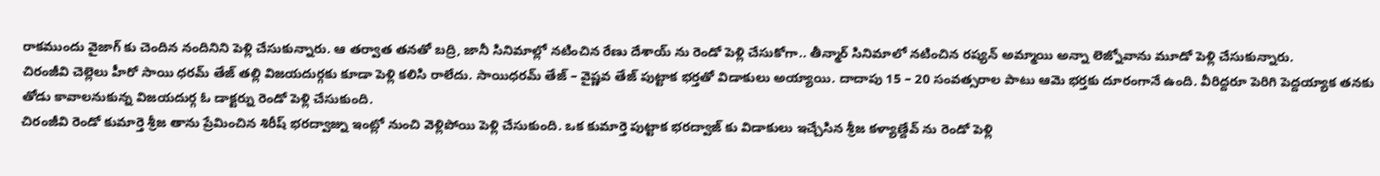రాకముందు వైజాగ్ కు చెందిన నందినిని పెళ్లి చేసుకున్నారు. ఆ తర్వాత తనతో బద్రి, జానీ సినిమాల్లో నటించిన రేణు దేశాయ్ ను రెండో పెళ్లి చేసుకోగా.. తీన్మార్ సినిమాలో నటించిన రష్యన్ అమ్మాయి అన్నా లెజ్నోవాను మూడో పెళ్లి చేసుకున్నారు.
చిరంజీవి చెల్లెలు హీరో సాయి ధరమ్ తేజ్ తల్లి విజయదుర్గకు కూడా పెళ్లి కలిసి రాలేదు. సాయిధరమ్ తేజ్ – వైష్ణవ తేజ్ పుట్టాక భర్తతో విడాకులు అయ్యాయి. దాదాపు 15 – 20 సంవత్సరాల పాటు ఆమె భర్తకు దూరంగానే ఉంది. వీరిద్దరూ పెరిగి పెద్దయ్యాక తనకు తోడు కావాలనుకున్న విజయదుర్గ ఓ డాక్టర్ను రెండో పెళ్లి చేసుకుంది.
చిరంజీవి రెండో కుమార్తె శ్రీజ తాను ప్రేమించిన శిరీష్ భరద్వాజ్ను ఇంట్లో నుంచి వెళ్లిపోయి పెళ్లి చేసుకుంది. ఒక కుమార్తె పుట్టాక భరద్వాజ్ కు విడాకులు ఇచ్చేసిన శ్రీజ కళ్యాణ్దేవ్ ను రెండో పెళ్లి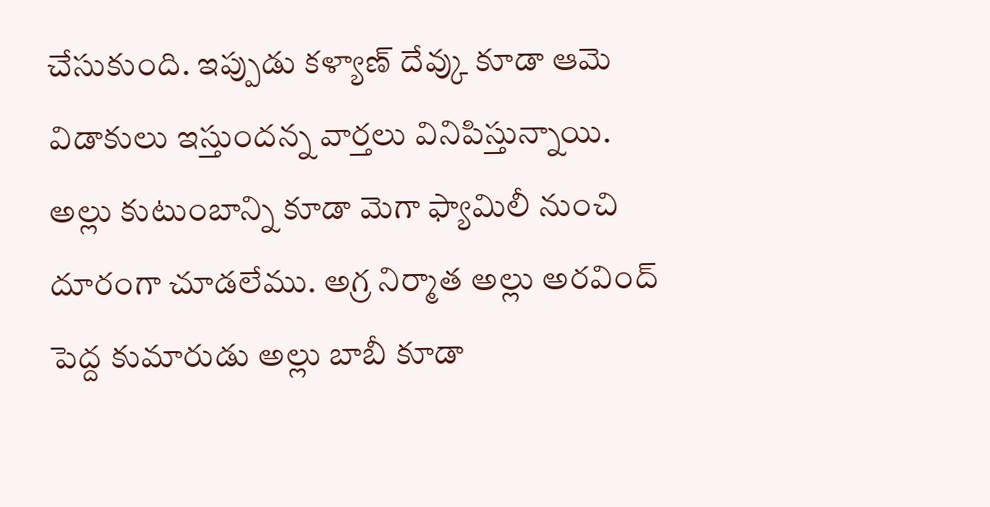చేసుకుంది. ఇప్పుడు కళ్యాణ్ దేవ్కు కూడా ఆమె విడాకులు ఇస్తుందన్న వార్తలు వినిపిస్తున్నాయి.
అల్లు కుటుంబాన్ని కూడా మెగా ఫ్యామిలీ నుంచి దూరంగా చూడలేము. అగ్ర నిర్మాత అల్లు అరవింద్ పెద్ద కుమారుడు అల్లు బాబీ కూడా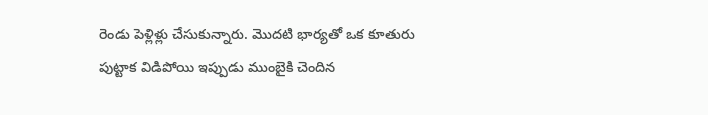రెండు పెళ్లిళ్లు చేసుకున్నారు. మొదటి భార్యతో ఒక కూతురు పుట్టాక విడిపోయి ఇప్పుడు ముంబైకి చెందిన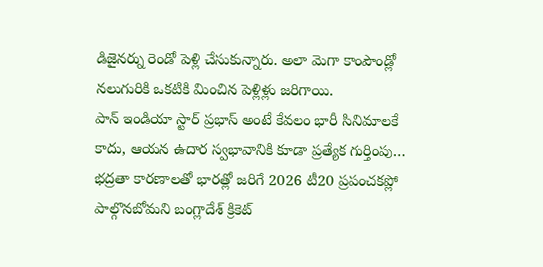డిజైనర్ను రెండో పెళ్లి చేసుకున్నారు. అలా మెగా కాంపౌండ్లో నలుగురికి ఒకటికి మించిన పెళ్లిళ్లు జరిగాయి.
పాన్ ఇండియా స్టార్ ప్రభాస్ అంటే కేవలం భారీ సినిమాలకే కాదు, ఆయన ఉదార స్వభావానికి కూడా ప్రత్యేక గుర్తింపు…
భద్రతా కారణాలతో భారత్లో జరిగే 2026 టీ20 ప్రపంచకప్లో పాల్గొనబోమని బంగ్లాదేశ్ క్రికెట్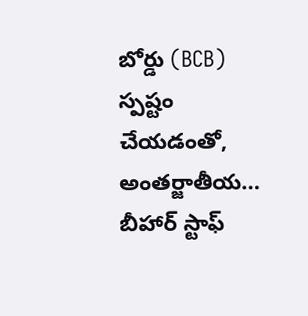బోర్డు (BCB) స్పష్టం చేయడంతో, అంతర్జాతీయ…
బీహార్ స్టాఫ్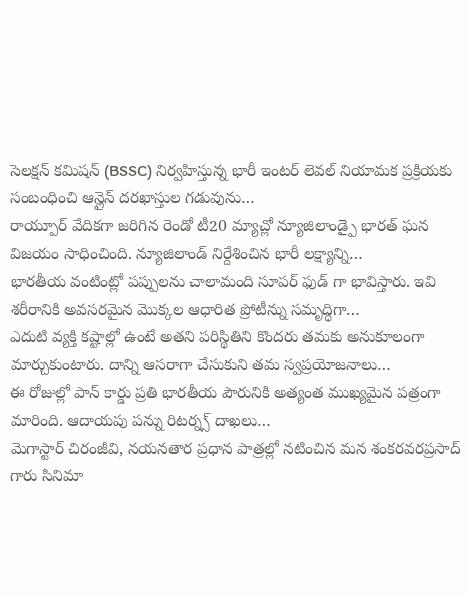సెలక్షన్ కమిషన్ (BSSC) నిర్వహిస్తున్న భారీ ఇంటర్ లెవల్ నియామక ప్రక్రియకు సంబంధించి ఆన్లైన్ దరఖాస్తుల గడువును…
రాయ్పూర్ వేదికగా జరిగిన రెండో టీ20 మ్యాచ్లో న్యూజిలాండ్పై భారత్ ఘన విజయం సాధించింది. న్యూజిలాండ్ నిర్దేశించిన భారీ లక్ష్యాన్ని…
భారతీయ వంటింట్లో పప్పులను చాలామంది సూపర్ ఫుడ్ గా భావిస్తారు. ఇవి శరీరానికి అవసరమైన మొక్కల ఆధారిత ప్రోటీన్ను సమృద్ధిగా…
ఎదుటి వ్యక్తి కష్టాల్లో ఉంటే అతని పరిస్థితిని కొందరు తమకు అనుకూలంగా మార్చుకుంటారు. దాన్ని ఆసరాగా చేసుకుని తమ స్వప్రయోజనాలు…
ఈ రోజుల్లో పాన్ కార్డు ప్రతి భారతీయ పౌరునికి అత్యంత ముఖ్యమైన పత్రంగా మారింది. ఆదాయపు పన్ను రిటర్న్స్ దాఖలు…
మెగాస్టార్ చిరంజీవి, నయనతార ప్రధాన పాత్రల్లో నటించిన మన శంకరవరప్రసాద్ గారు సినిమా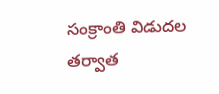సంక్రాంతి విడుదల తర్వాత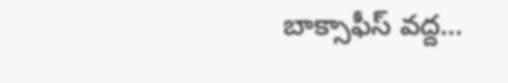బాక్సాఫీస్ వద్ద…